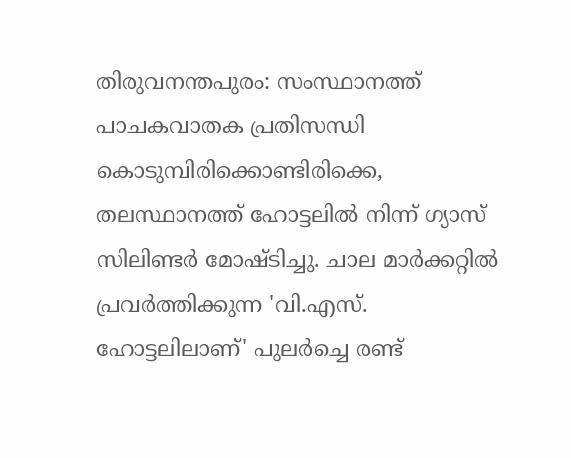തിരുവനന്തപുരം: സംസ്ഥാനത്ത് പാചകവാതക പ്രതിസന്ധി കൊടുമ്പിരിക്കൊണ്ടിരിക്കെ, തലസ്ഥാനത്ത് ഹോട്ടലില്‍ നിന്ന് ഗ്യാസ് സിലിണ്ടര്‍ മോഷ്ടിച്ചു. ചാല മാര്‍ക്കറ്റില്‍ പ്രവര്‍ത്തിക്കുന്ന 'വി.എസ്. ഹോട്ടലിലാണ്' പുലര്‍ച്ചെ രണ്ട്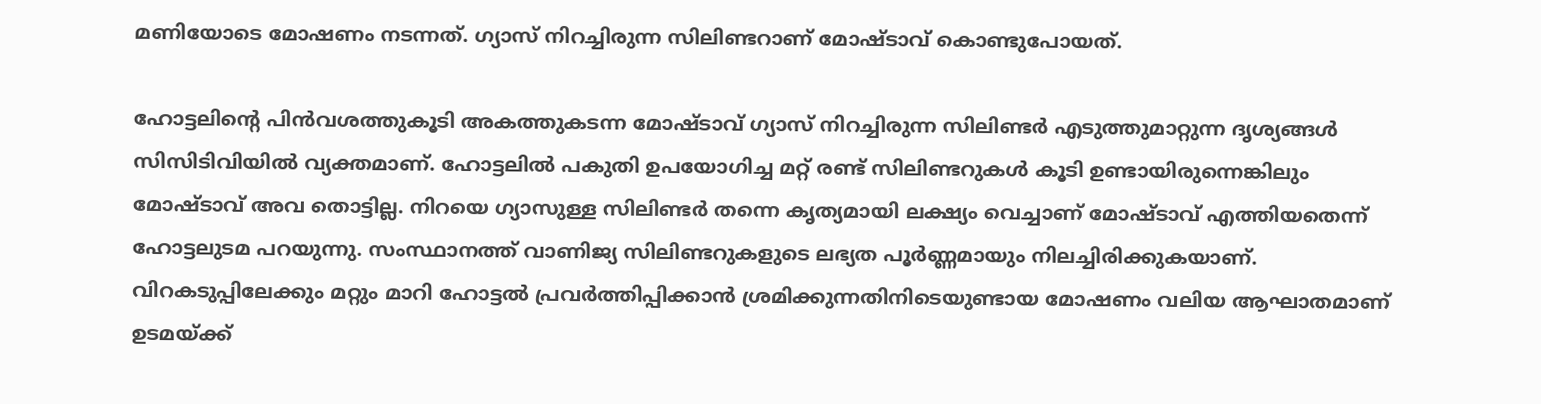മണിയോടെ മോഷണം നടന്നത്. ഗ്യാസ് നിറച്ചിരുന്ന സിലിണ്ടറാണ് മോഷ്ടാവ് കൊണ്ടുപോയത്.

ഹോട്ടലിന്റെ പിന്‍വശത്തുകൂടി അകത്തുകടന്ന മോഷ്ടാവ് ഗ്യാസ് നിറച്ചിരുന്ന സിലിണ്ടര്‍ എടുത്തുമാറ്റുന്ന ദൃശ്യങ്ങള്‍ സിസിടിവിയില്‍ വ്യക്തമാണ്. ഹോട്ടലില്‍ പകുതി ഉപയോഗിച്ച മറ്റ് രണ്ട് സിലിണ്ടറുകള്‍ കൂടി ഉണ്ടായിരുന്നെങ്കിലും മോഷ്ടാവ് അവ തൊട്ടില്ല. നിറയെ ഗ്യാസുള്ള സിലിണ്ടര്‍ തന്നെ കൃത്യമായി ലക്ഷ്യം വെച്ചാണ് മോഷ്ടാവ് എത്തിയതെന്ന് ഹോട്ടലുടമ പറയുന്നു. സംസ്ഥാനത്ത് വാണിജ്യ സിലിണ്ടറുകളുടെ ലഭ്യത പൂര്‍ണ്ണമായും നിലച്ചിരിക്കുകയാണ്. വിറകടുപ്പിലേക്കും മറ്റും മാറി ഹോട്ടല്‍ പ്രവര്‍ത്തിപ്പിക്കാന്‍ ശ്രമിക്കുന്നതിനിടെയുണ്ടായ മോഷണം വലിയ ആഘാതമാണ് ഉടമയ്ക്ക്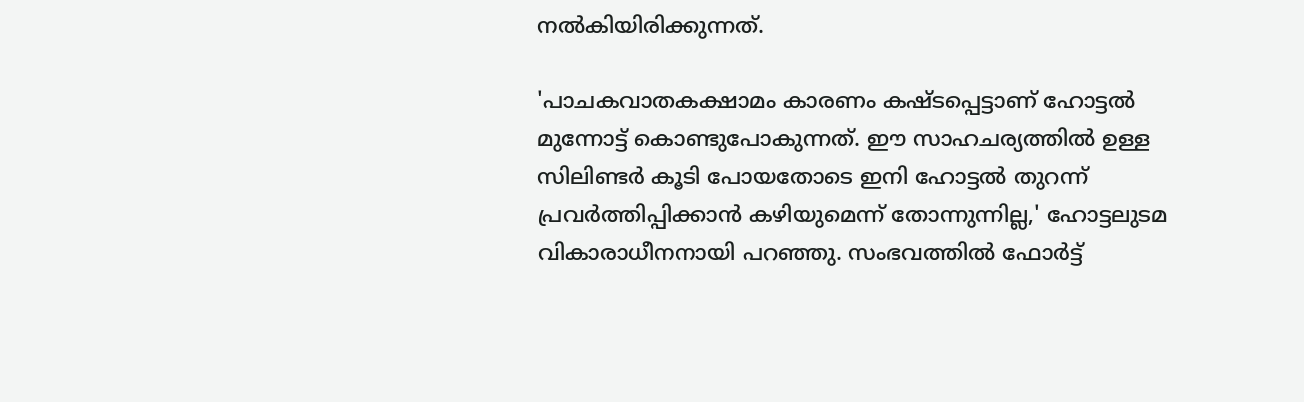നല്‍കിയിരിക്കുന്നത്.

'പാചകവാതകക്ഷാമം കാരണം കഷ്ടപ്പെട്ടാണ് ഹോട്ടല്‍ മുന്നോട്ട് കൊണ്ടുപോകുന്നത്. ഈ സാഹചര്യത്തില്‍ ഉള്ള സിലിണ്ടര്‍ കൂടി പോയതോടെ ഇനി ഹോട്ടല്‍ തുറന്ന് പ്രവര്‍ത്തിപ്പിക്കാന്‍ കഴിയുമെന്ന് തോന്നുന്നില്ല,' ഹോട്ടലുടമ വികാരാധീനനായി പറഞ്ഞു. സംഭവത്തില്‍ ഫോര്‍ട്ട്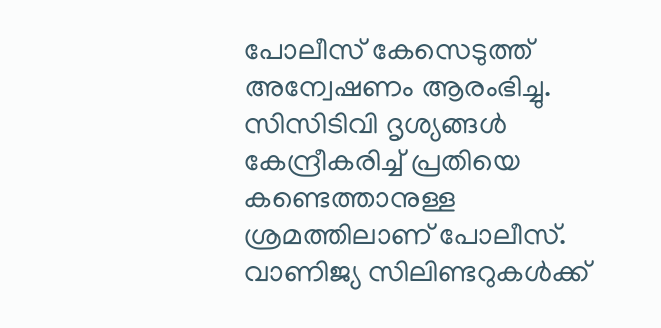പോലീസ് കേസെടുത്ത് അന്വേഷണം ആരംഭിച്ചു. സിസിടിവി ദൃശ്യങ്ങള്‍ കേന്ദ്രീകരിച്ച് പ്രതിയെ കണ്ടെത്താനുള്ള ശ്രമത്തിലാണ് പോലീസ്. വാണിജ്യ സിലിണ്ടറുകള്‍ക്ക്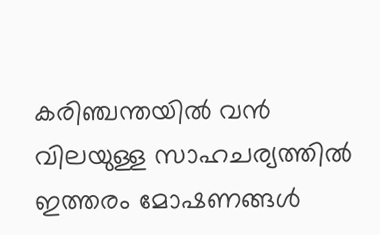കരിഞ്ചന്തയില്‍ വന്‍ വിലയുള്ള സാഹചര്യത്തില്‍ ഇത്തരം മോഷണങ്ങള്‍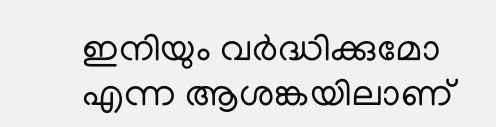ഇനിയും വര്‍ദ്ധിക്കുമോ എന്ന ആശങ്കയിലാണ്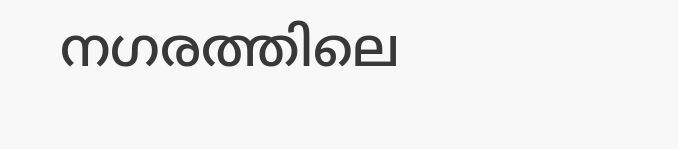നഗരത്തിലെ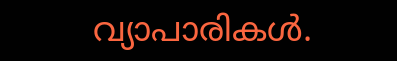വ്യാപാരികള്‍.